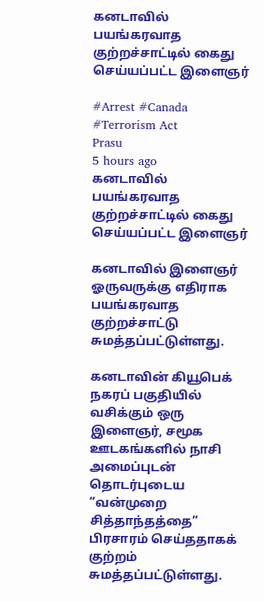கனடாவில் பயங்கரவாத குற்றச்சாட்டில் கைது செய்யப்பட்ட இளைஞர்

#Arrest #Canada #Terrorism Act
Prasu
5 hours ago
கனடாவில் பயங்கரவாத குற்றச்சாட்டில் கைது செய்யப்பட்ட இளைஞர்

கனடாவில் இளைஞர் ஓருவருக்கு எதிராக பயங்கரவாத குற்றச்சாட்டு சுமத்தப்பட்டுள்ளது.

கனடாவின் கியூபெக் நகரப் பகுதியில் வசிக்கும் ஒரு இளைஞர், சமூக ஊடகங்களில் நாசி அமைப்புடன் தொடர்புடைய “வன்முறை சித்தாந்தத்தை” பிரசாரம் செய்ததாகக் குற்றம் சுமத்தப்பட்டுள்ளது.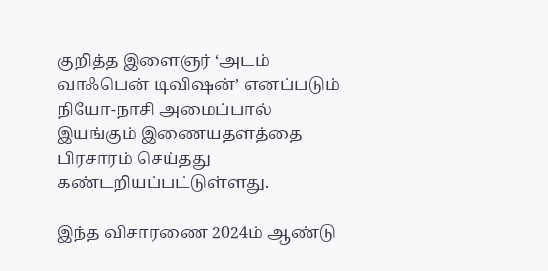குறித்த இளைஞர் ‘அடம் வாஃபென் டிவிஷன்’ எனப்படும் நியோ-நாசி அமைப்பால் இயங்கும் இணையதளத்தை பிரசாரம் செய்தது கண்டறியப்பட்டுள்ளது.

இந்த விசாரணை 2024ம் ஆண்டு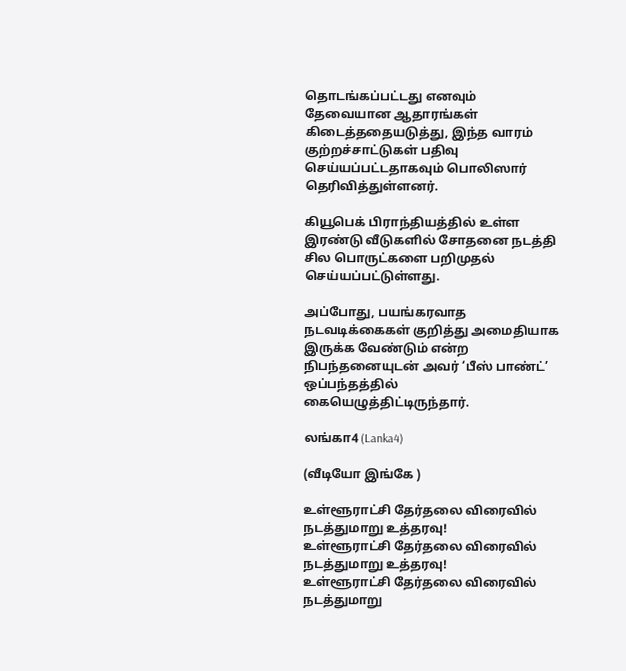தொடங்கப்பட்டது எனவும் தேவையான ஆதாரங்கள் கிடைத்ததையடுத்து, இந்த வாரம் குற்றச்சாட்டுகள் பதிவு செய்யப்பட்டதாகவும் பொலிஸார் தெரிவித்துள்ளனர்.

கியூபெக் பிராந்தியத்தில் உள்ள இரண்டு வீடுகளில் சோதனை நடத்தி சில பொருட்களை பறிமுதல் செய்யப்பட்டுள்ளது.

அப்போது, பயங்கரவாத நடவடிக்கைகள் குறித்து அமைதியாக இருக்க வேண்டும் என்ற நிபந்தனையுடன் அவர் ‘பீஸ் பாண்ட்’ ஒப்பந்தத்தில் கையெழுத்திட்டிருந்தார்.

லங்கா4 (Lanka4)

(வீடியோ இங்கே )

உள்ளூராட்சி தேர்தலை விரைவில் நடத்துமாறு உத்தரவு!
உள்ளூராட்சி தேர்தலை விரைவில் நடத்துமாறு உத்தரவு!
உள்ளூராட்சி தேர்தலை விரைவில் நடத்துமாறு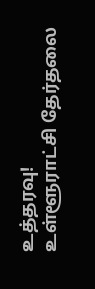உத்தரவு!
உள்ளூராட்சி தேர்தலை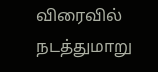விரைவில் நடத்துமாறு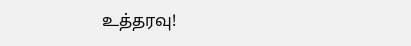உத்தரவு!